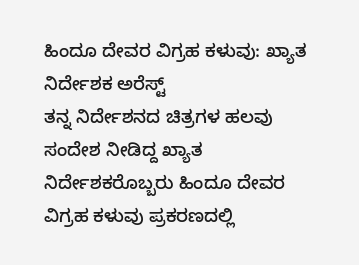ಹಿಂದೂ ದೇವರ ವಿಗ್ರಹ ಕಳುವು: ಖ್ಯಾತ ನಿರ್ದೇಶಕ ಅರೆಸ್ಟ್
ತನ್ನ ನಿರ್ದೇಶನದ ಚಿತ್ರಗಳ ಹಲವು ಸಂದೇಶ ನೀಡಿದ್ದ ಖ್ಯಾತ ನಿರ್ದೇಶಕರೊಬ್ಬರು ಹಿಂದೂ ದೇವರ ವಿಗ್ರಹ ಕಳುವು ಪ್ರಕರಣದಲ್ಲಿ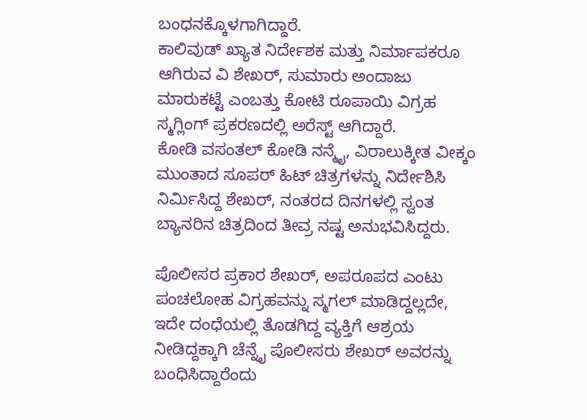ಬಂಧನಕ್ಕೊಳಗಾಗಿದ್ದಾರೆ.
ಕಾಲಿವುಡ್ ಖ್ಯಾತ ನಿರ್ದೇಶಕ ಮತ್ತು ನಿರ್ಮಾಪಕರೂ ಆಗಿರುವ ವಿ ಶೇಖರ್, ಸುಮಾರು ಅಂದಾಜು ಮಾರುಕಟ್ಟೆ ಎಂಬತ್ತು ಕೋಟಿ ರೂಪಾಯಿ ವಿಗ್ರಹ ಸ್ಮಗ್ಲಿಂಗ್ ಪ್ರಕರಣದಲ್ಲಿ ಅರೆಸ್ಟ್ ಆಗಿದ್ದಾರೆ.
ಕೋಡಿ ವಸಂತಲ್ ಕೋಡಿ ನನ್ಮೈ, ವಿರಾಲುಕ್ಕೀತ ವೀಕ್ಕಂ ಮುಂತಾದ ಸೂಪರ್ ಹಿಟ್ ಚಿತ್ರಗಳನ್ನು ನಿರ್ದೇಶಿಸಿ ನಿರ್ಮಿಸಿದ್ದ ಶೇಖರ್, ನಂತರದ ದಿನಗಳಲ್ಲಿ ಸ್ವಂತ ಬ್ಯಾನರಿನ ಚಿತ್ರದಿಂದ ತೀವ್ರ ನಷ್ಟ ಅನುಭವಿಸಿದ್ದರು.

ಪೊಲೀಸರ ಪ್ರಕಾರ ಶೇಖರ್, ಅಪರೂಪದ ಎಂಟು ಪಂಚಲೋಹ ವಿಗ್ರಹವನ್ನು ಸ್ಮಗಲ್ ಮಾಡಿದ್ದಲ್ಲದೇ, ಇದೇ ದಂಧೆಯಲ್ಲಿ ತೊಡಗಿದ್ದ ವ್ಯಕ್ತಿಗೆ ಆಶ್ರಯ ನೀಡಿದ್ದಕ್ಕಾಗಿ ಚೆನ್ನೈ ಪೊಲೀಸರು ಶೇಖರ್ ಅವರನ್ನು ಬಂಧಿಸಿದ್ದಾರೆಂದು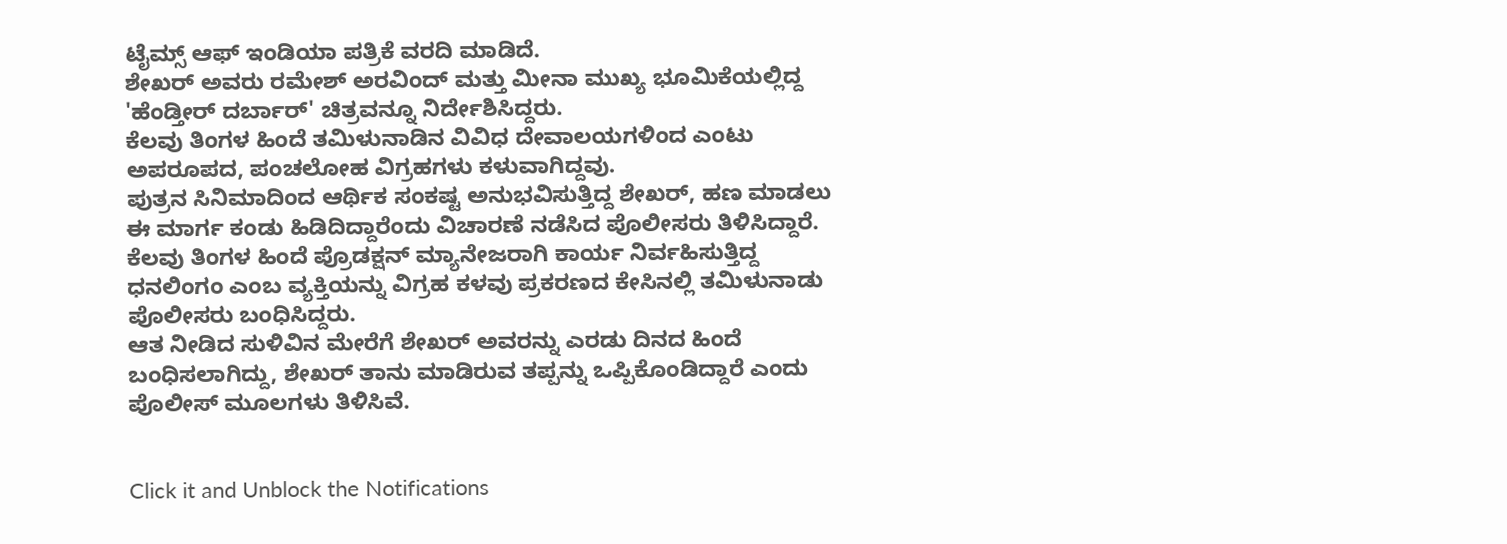ಟೈಮ್ಸ್ ಆಫ್ ಇಂಡಿಯಾ ಪತ್ರಿಕೆ ವರದಿ ಮಾಡಿದೆ.
ಶೇಖರ್ ಅವರು ರಮೇಶ್ ಅರವಿಂದ್ ಮತ್ತು ಮೀನಾ ಮುಖ್ಯ ಭೂಮಿಕೆಯಲ್ಲಿದ್ದ 'ಹೆಂಡ್ತೀರ್ ದರ್ಬಾರ್' ಚಿತ್ರವನ್ನೂ ನಿರ್ದೇಶಿಸಿದ್ದರು.
ಕೆಲವು ತಿಂಗಳ ಹಿಂದೆ ತಮಿಳುನಾಡಿನ ವಿವಿಧ ದೇವಾಲಯಗಳಿಂದ ಎಂಟು ಅಪರೂಪದ, ಪಂಚಲೋಹ ವಿಗ್ರಹಗಳು ಕಳುವಾಗಿದ್ದವು.
ಪುತ್ರನ ಸಿನಿಮಾದಿಂದ ಆರ್ಥಿಕ ಸಂಕಷ್ಟ ಅನುಭವಿಸುತ್ತಿದ್ದ ಶೇಖರ್, ಹಣ ಮಾಡಲು ಈ ಮಾರ್ಗ ಕಂಡು ಹಿಡಿದಿದ್ದಾರೆಂದು ವಿಚಾರಣೆ ನಡೆಸಿದ ಪೊಲೀಸರು ತಿಳಿಸಿದ್ದಾರೆ.
ಕೆಲವು ತಿಂಗಳ ಹಿಂದೆ ಪ್ರೊಡಕ್ಷನ್ ಮ್ಯಾನೇಜರಾಗಿ ಕಾರ್ಯ ನಿರ್ವಹಿಸುತ್ತಿದ್ದ ಧನಲಿಂಗಂ ಎಂಬ ವ್ಯಕ್ತಿಯನ್ನು ವಿಗ್ರಹ ಕಳವು ಪ್ರಕರಣದ ಕೇಸಿನಲ್ಲಿ ತಮಿಳುನಾಡು ಪೊಲೀಸರು ಬಂಧಿಸಿದ್ದರು.
ಆತ ನೀಡಿದ ಸುಳಿವಿನ ಮೇರೆಗೆ ಶೇಖರ್ ಅವರನ್ನು ಎರಡು ದಿನದ ಹಿಂದೆ ಬಂಧಿಸಲಾಗಿದ್ದು, ಶೇಖರ್ ತಾನು ಮಾಡಿರುವ ತಪ್ಪನ್ನು ಒಪ್ಪಿಕೊಂಡಿದ್ದಾರೆ ಎಂದು ಪೊಲೀಸ್ ಮೂಲಗಳು ತಿಳಿಸಿವೆ.


Click it and Unblock the Notifications